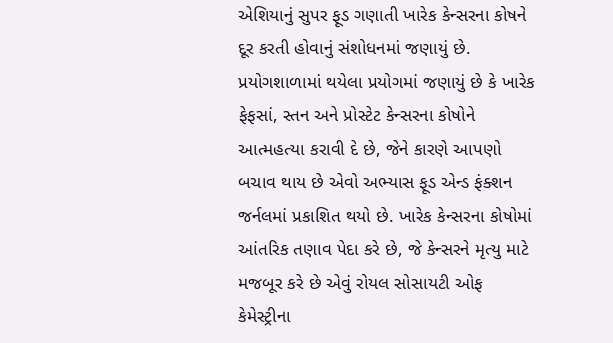એશિયાનું સુપર ફૂડ ગણાતી ખારેક કેન્સરના કોષને દૂર કરતી હોવાનું સંશોધનમાં જણાયું છે. પ્રયોગશાળામાં થયેલા પ્રયોગમાં જણાયું છે કે ખારેક ફેફસાં, સ્તન અને પ્રોસ્ટેટ કેન્સરના કોષોને આત્મહત્યા કરાવી દે છે, જેને કારણે આપણો બચાવ થાય છે એવો અભ્યાસ ફૂડ એન્ડ ફંક્શન જર્નલમાં પ્રકાશિત થયો છે. ખારેક કેન્સરના કોષોમાં આંતરિક તણાવ પેદા કરે છે, જે કેન્સરને મૃત્યુ માટે મજબૂર કરે છે એવું રોયલ સોસાયટી ઓફ કેમેસ્ટ્રીના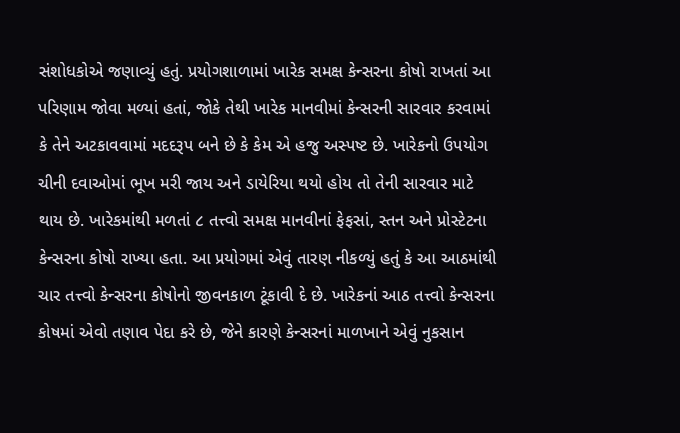સંશોધકોએ જણાવ્યું હતું. પ્રયોગશાળામાં ખારેક સમક્ષ કેન્સરના કોષો રાખતાં આ પરિણામ જોવા મળ્યાં હતાં, જોકે તેથી ખારેક માનવીમાં કેન્સરની સારવાર કરવામાં કે તેને અટકાવવામાં મદદરૂપ બને છે કે કેમ એ હજુ અસ્પષ્ટ છે. ખારેકનો ઉપયોગ ચીની દવાઓમાં ભૂખ મરી જાય અને ડાયેરિયા થયો હોય તો તેની સારવાર માટે થાય છે. ખારેકમાંથી મળતાં ૮ તત્ત્વો સમક્ષ માનવીનાં ફેફસાં, સ્તન અને પ્રોસ્ટેટના કેન્સરના કોષો રાખ્યા હતા. આ પ્રયોગમાં એવું તારણ નીકળ્યું હતું કે આ આઠમાંથી ચાર તત્ત્વો કેન્સરના કોષોનો જીવનકાળ ટૂંકાવી દે છે. ખારેકનાં આઠ તત્ત્વો કેન્સરના કોષમાં એવો તણાવ પેદા કરે છે, જેને કારણે કેન્સરનાં માળખાને એવું નુકસાન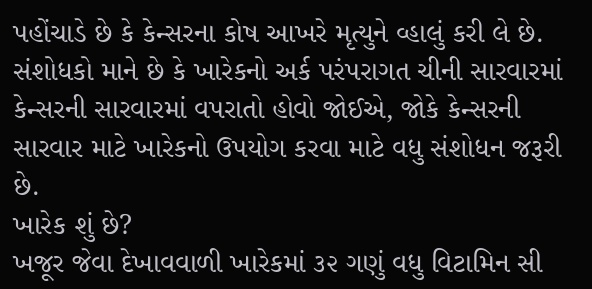પહોંચાડે છે કે કેન્સરના કોષ આખરે મૃત્યુને વ્હાલું કરી લે છે. સંશોધકો માને છે કે ખારેકનો અર્ક પરંપરાગત ચીની સારવારમાં કેન્સરની સારવારમાં વપરાતો હોવો જોઈએ, જોકે કેન્સરની સારવાર માટે ખારેકનો ઉપયોગ કરવા માટે વધુ સંશોધન જરૂરી છે.
ખારેક શું છે?
ખજૂર જેવા દેખાવવાળી ખારેકમાં ૩૨ ગણું વધુ વિટામિન સી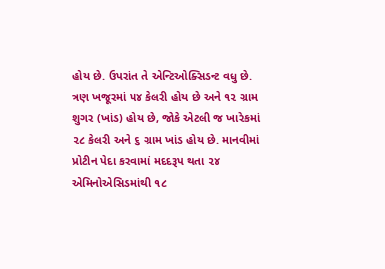હોય છે. ઉપરાંત તે એન્ટિઓક્સિડન્ટ વધુ છે. ત્રણ ખજૂરમાં ૫૪ કેલરી હોય છે અને ૧૨ ગ્રામ શુગર (ખાંડ) હોય છે, જોકે એટલી જ ખારેકમાં ૨૮ કેલરી અને ૬ ગ્રામ ખાંડ હોય છે. માનવીમાં પ્રોટીન પેદા કરવામાં મદદરૂપ થતા ૨૪ એમિનોએસિડમાંથી ૧૮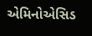એમિનોએસિડ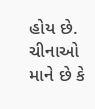હોય છે. ચીનાઓ માને છે કે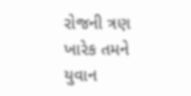રોજની ત્રણ ખારેક તમને યુવાન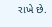રાખે છે.